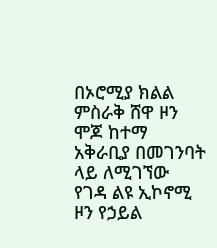በኦሮሚያ ክልል ምስራቅ ሸዋ ዞን ሞጆ ከተማ አቅራቢያ በመገንባት ላይ ለሚገኘው የገዳ ልዩ ኢኮኖሚ ዞን የኃይል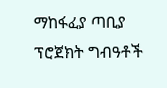ማከፋፈያ ጣቢያ ፕሮጀክት ግብዓቶች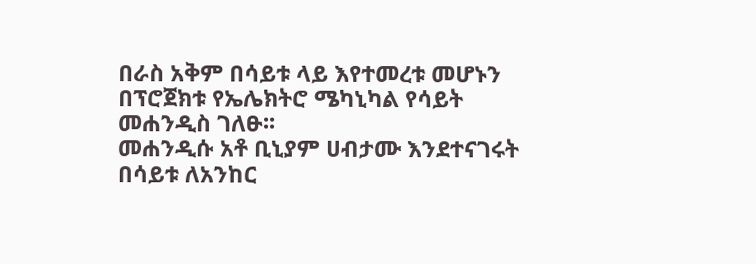በራስ አቅም በሳይቱ ላይ እየተመረቱ መሆኑን በፕሮጀክቱ የኤሌክትሮ ሜካኒካል የሳይት መሐንዲስ ገለፁ፡፡
መሐንዲሱ አቶ ቢኒያም ሀብታሙ እንደተናገሩት በሳይቱ ለአንከር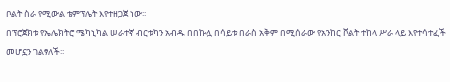ቦልት ስራ የሚውል ቴምፕሌት እየተዘጋጀ ነው፡፡
በፕሮጀክቱ የኤሌክትሮ ሜካኒካል ሠራተኛ ብርቱካን አብዱ በበኩሏ በሳይቱ በራስ አቅም በሚሰራው የአንከር ቮልት ተከላ ሥራ ላይ እየተሳተፈች መሆኗን ገልፃለች፡፡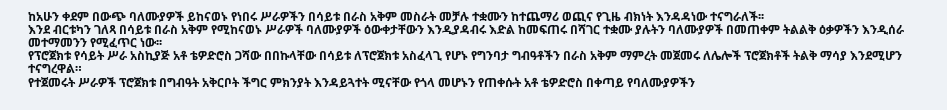ከአሁን ቀደም በውጭ ባለሙያዎች ይከናወኑ የነበሩ ሥራዎችን በሳይቱ በራስ አቅም መስራት መቻሉ ተቋሙን ከተጨማሪ ወጪና የጊዜ ብክነት እንዳዳነው ተናግራለች፡፡
እንደ ብርቱካን ገለጻ በሳይቱ በራስ አቅም የሚከናወኑ ሥራዎች ባለሙያዎች ዕውቀታቸውን እንዲያዳብሩ እድል ከመፍጠሩ በሻገር ተቋሙ ያሉትን ባለሙያዎች በመጠቀም ትልልቅ ዕቃዎችን እንዲሰራ መተማመንን የሚፈጥር ነው፡፡
የፕሮጀክቱ የሳይት ሥራ አስኪያጅ አቶ ቴዎድሮስ ጋሻው በበኩላቸው በሳይቱ ለፕሮጀክቱ አስፈላጊ የሆኑ የግንባታ ግብዓቶችን በራስ አቅም ማምረት መጀመሩ ለሌሎች ፕሮጀክቶች ትልቅ ማሳያ እንደሚሆን ተናግረዋል።
የተጀመሩት ሥራዎች ፕሮጀክቱ በግብዓት አቅርቦት ችግር ምክንያት እንዳይጓተት ሚናቸው የጎላ መሆኑን የጠቀሱት አቶ ቴዎድሮስ በቀጣይ የባለሙያዎችን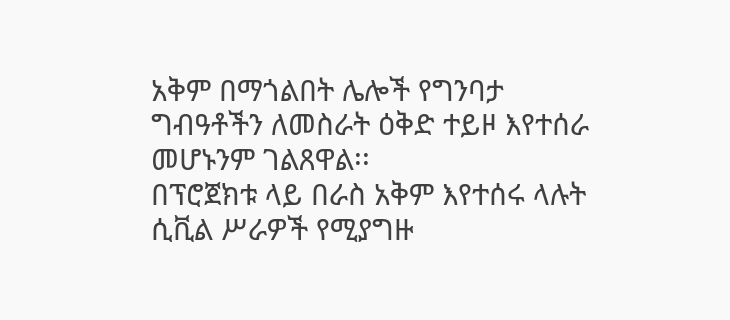አቅም በማጎልበት ሌሎች የግንባታ ግብዓቶችን ለመስራት ዕቅድ ተይዞ እየተሰራ መሆኑንም ገልጸዋል፡፡
በፕሮጀክቱ ላይ በራስ አቅም እየተሰሩ ላሉት ሲቪል ሥራዎች የሚያግዙ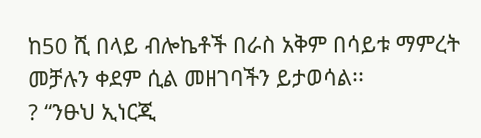ከ50 ሺ በላይ ብሎኬቶች በራስ አቅም በሳይቱ ማምረት መቻሉን ቀደም ሲል መዘገባችን ይታወሳል፡፡
? “ንፁህ ኢነርጂ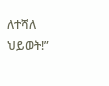ለተሻለ ህይወት!”